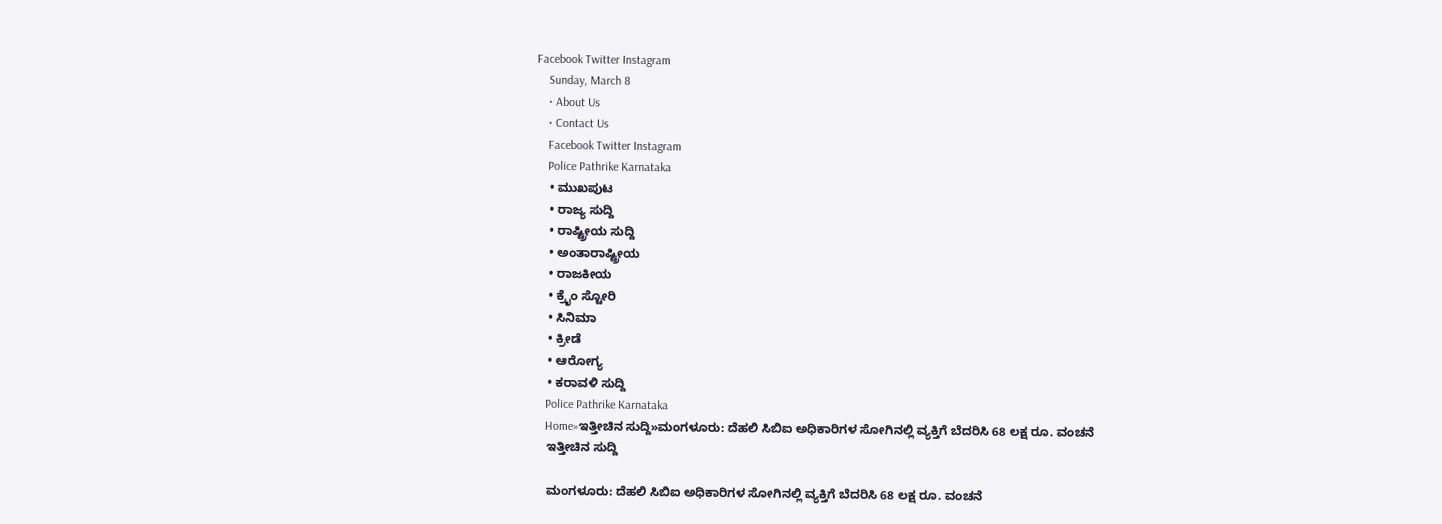Facebook Twitter Instagram
    Sunday, March 8
    • About Us
    • Contact Us
    Facebook Twitter Instagram
    Police Pathrike Karnataka
    • ಮುಖಪುಟ
    • ರಾಜ್ಯ ಸುದ್ದಿ
    • ರಾಷ್ಟ್ರೀಯ ಸುದ್ದಿ
    • ಅಂತಾರಾಷ್ಟ್ರೀಯ
    • ರಾಜಕೀಯ
    • ಕ್ರೈಂ ಸ್ಟೋರಿ
    • ಸಿನಿಮಾ
    • ಕ್ರೀಡೆ
    • ಆರೋಗ್ಯ
    • ಕರಾವಳಿ ಸುದ್ದಿ
    Police Pathrike Karnataka
    Home»ಇತ್ತೀಚಿನ ಸುದ್ದಿ»ಮಂಗಳೂರು: ದೆಹಲಿ ಸಿಬಿಐ ಅಧಿಕಾರಿಗಳ ಸೋಗಿನಲ್ಲಿ ವ್ಯಕ್ತಿಗೆ ಬೆದರಿಸಿ 68 ಲಕ್ಷ ರೂ. ವಂಚನೆ
    ಇತ್ತೀಚಿನ ಸುದ್ದಿ

    ಮಂಗಳೂರು: ದೆಹಲಿ ಸಿಬಿಐ ಅಧಿಕಾರಿಗಳ ಸೋಗಿನಲ್ಲಿ ವ್ಯಕ್ತಿಗೆ ಬೆದರಿಸಿ 68 ಲಕ್ಷ ರೂ. ವಂಚನೆ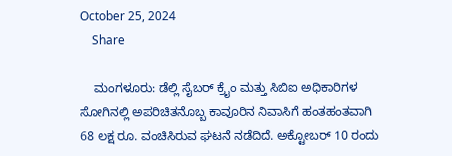October 25, 2024
    Share

    ಮಂಗಳೂರು: ಡೆಲ್ಲಿ ಸೈಬರ್ ಕ್ರೈಂ ಮತ್ತು ಸಿಬಿಐ ಅಧಿಕಾರಿಗಳ ಸೋಗಿನಲ್ಲಿ ಅಪರಿಚಿತನೊಬ್ಬ ಕಾವೂರಿನ ನಿವಾಸಿಗೆ ಹಂತಹಂತವಾಗಿ 68 ಲಕ್ಷ ರೂ. ವಂಚಿಸಿರುವ ಘಟನೆ ನಡೆದಿದೆ. ಅಕ್ಟೋಬರ್ 10 ರಂದು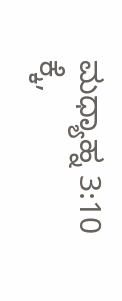ಮಧ್ಯಾಹ್ನ 3:10 ಕ್ಕೆ,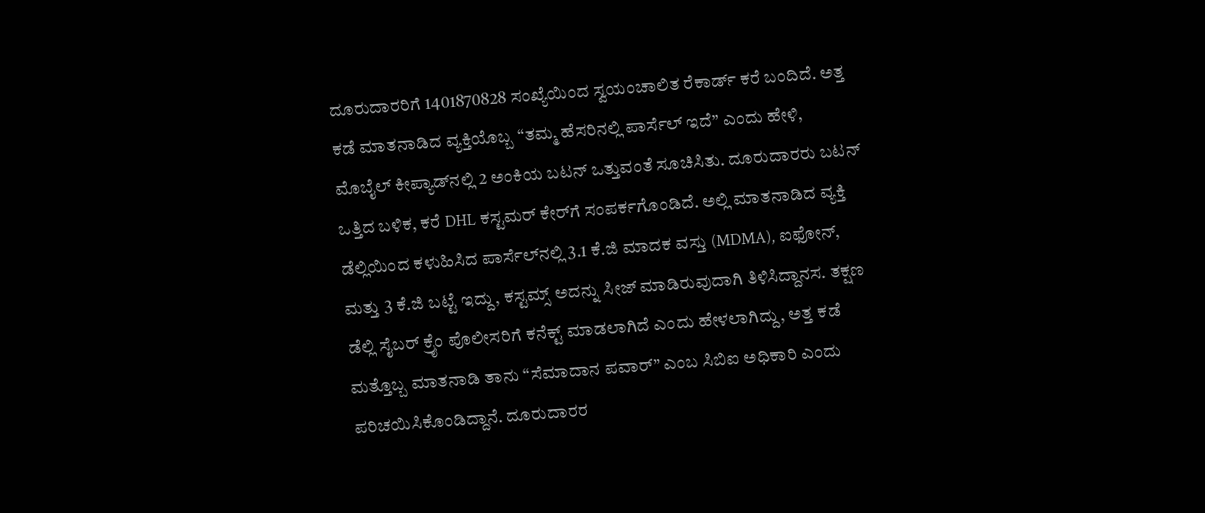ದೂರುದಾರರಿಗೆ 1401870828 ಸಂಖ್ಯೆಯಿಂದ ಸ್ವಯಂಚಾಲಿತ ರೆಕಾರ್ಡ್ ಕರೆ ಬಂದಿದೆ. ಅತ್ತ ಕಡೆ ಮಾತನಾಡಿದ ವ್ಯಕ್ತಿಯೊಬ್ಬ “ತಮ್ಮ ಹೆಸರಿನಲ್ಲಿ ಪಾರ್ಸೆಲ್ ಇದೆ” ಎಂದು ಹೇಳಿ, ಮೊಬೈಲ್ ಕೀಪ್ಯಾಡ್‌ನಲ್ಲಿ 2 ಅಂಕಿಯ ಬಟನ್ ಒತ್ತುವಂತೆ ಸೂಚಿಸಿತು. ದೂರುದಾರರು ಬಟನ್ ಒತ್ತಿದ ಬಳಿಕ, ಕರೆ DHL ಕಸ್ಟಮರ್ ಕೇರ್‌ಗೆ ಸಂಪರ್ಕಗೊಂಡಿದೆ. ಅಲ್ಲಿ ಮಾತನಾಡಿದ ವ್ಯಕ್ತಿ ಡೆಲ್ಲಿಯಿಂದ ಕಳುಹಿಸಿದ ಪಾರ್ಸೆಲ್‌ನಲ್ಲಿ 3.1 ಕೆ.ಜಿ ಮಾದಕ ವಸ್ತು (MDMA), ಐಫೋನ್, ಮತ್ತು 3 ಕೆ.ಜಿ ಬಟ್ಟೆ ಇದ್ದು, ಕಸ್ಟಮ್ಸ್ ಅದನ್ನು ಸೀಜ್ ಮಾಡಿರುವುದಾಗಿ ತಿಳಿಸಿದ್ದಾನಸ. ತಕ್ಷಣ ಡೆಲ್ಲಿ ಸೈಬರ್ ಕ್ರೈಂ ಪೊಲೀಸರಿಗೆ ಕನೆಕ್ಟ್ ಮಾಡಲಾಗಿದೆ ಎಂದು ಹೇಳಲಾಗಿದ್ದು, ಅತ್ತ ಕಡೆ ಮತ್ತೊಬ್ಬ ಮಾತನಾಡಿ ತಾನು “ಸೆಮಾದಾನ ಪವಾರ್” ಎಂಬ ಸಿಬಿಐ ಅಧಿಕಾರಿ ಎಂದು ಪರಿಚಯಿಸಿಕೊಂಡಿದ್ದಾನೆ. ದೂರುದಾರರ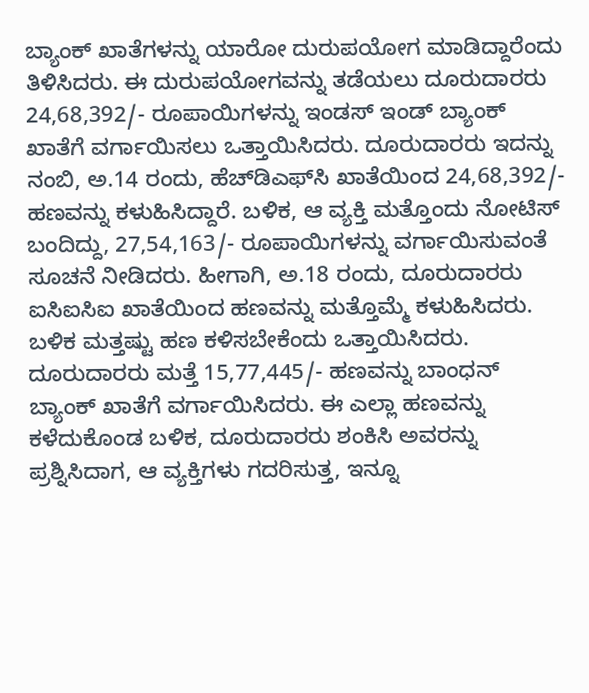ಬ್ಯಾಂಕ್ ಖಾತೆಗಳನ್ನು ಯಾರೋ ದುರುಪಯೋಗ ಮಾಡಿದ್ದಾರೆಂದು ತಿಳಿಸಿದರು. ಈ ದುರುಪಯೋಗವನ್ನು ತಡೆಯಲು ದೂರುದಾರರು 24,68,392/- ರೂಪಾಯಿಗಳನ್ನು ಇಂಡಸ್ ಇಂಡ್ ಬ್ಯಾಂಕ್ ಖಾತೆಗೆ ವರ್ಗಾಯಿಸಲು ಒತ್ತಾಯಿಸಿದರು. ದೂರುದಾರರು ಇದನ್ನು ನಂಬಿ, ಅ.14 ರಂದು, ಹೆಚ್‌ಡಿಎಫ್‌ಸಿ ಖಾತೆಯಿಂದ 24,68,392/- ಹಣವನ್ನು ಕಳುಹಿಸಿದ್ದಾರೆ. ಬಳಿಕ, ಆ ವ್ಯಕ್ತಿ ಮತ್ತೊಂದು ನೋಟಿಸ್ ಬಂದಿದ್ದು, 27,54,163/- ರೂಪಾಯಿಗಳನ್ನು ವರ್ಗಾಯಿಸುವಂತೆ ಸೂಚನೆ ನೀಡಿದರು. ಹೀಗಾಗಿ, ಅ.18 ರಂದು, ದೂರುದಾರರು ಐಸಿಐಸಿಐ ಖಾತೆಯಿಂದ ಹಣವನ್ನು ಮತ್ತೊಮ್ಮೆ ಕಳುಹಿಸಿದರು. ಬಳಿಕ ಮತ್ತಷ್ಟು ಹಣ ಕಳಿಸಬೇಕೆಂದು ಒತ್ತಾಯಿಸಿದರು. ದೂರುದಾರರು ಮತ್ತೆ 15,77,445/- ಹಣವನ್ನು ಬಾಂಧನ್ ಬ್ಯಾಂಕ್ ಖಾತೆಗೆ ವರ್ಗಾಯಿಸಿದರು. ಈ ಎಲ್ಲಾ ಹಣವನ್ನು ಕಳೆದುಕೊಂಡ ಬಳಿಕ, ದೂರುದಾರರು ಶಂಕಿಸಿ ಅವರನ್ನು ಪ್ರಶ್ನಿಸಿದಾಗ, ಆ ವ್ಯಕ್ತಿಗಳು ಗದರಿಸುತ್ತ, ಇನ್ನೂ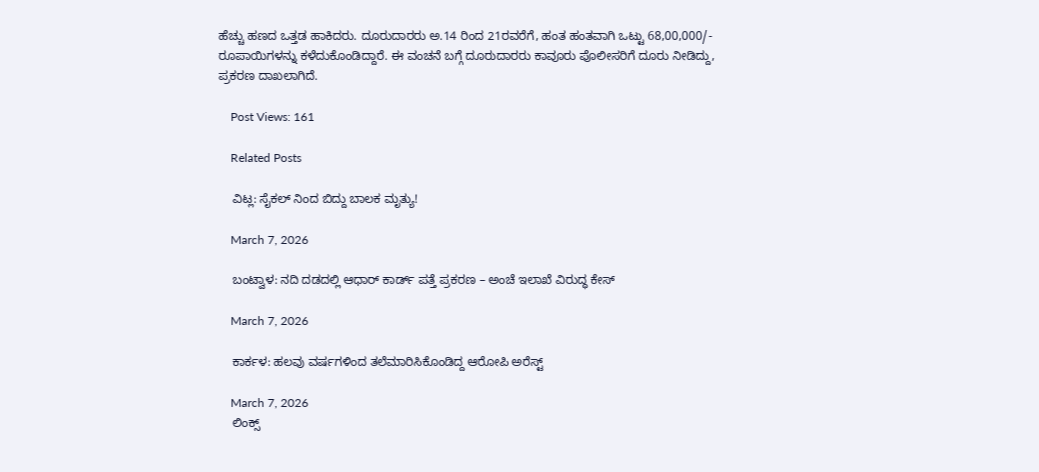ಹೆಚ್ಚು ಹಣದ ಒತ್ತಡ ಹಾಕಿದರು. ದೂರುದಾರರು ಅ.14 ರಿಂದ 21ರವರೆಗೆ, ಹಂತ ಹಂತವಾಗಿ ಒಟ್ಟು 68,00,000/- ರೂಪಾಯಿಗಳನ್ನು ಕಳೆದುಕೊಂಡಿದ್ದಾರೆ. ಈ ವಂಚನೆ ಬಗ್ಗೆ ದೂರುದಾರರು ಕಾವೂರು ಪೊಲೀಸರಿಗೆ ದೂರು ನೀಡಿದ್ದು, ಪ್ರಕರಣ ದಾಖಲಾಗಿದೆ.

    Post Views: 161

    Related Posts

    ವಿಟ್ಲ: ಸೈಕಲ್ ನಿಂದ ಬಿದ್ದು ಬಾಲಕ ಮೃತ್ಯು!

    March 7, 2026

    ಬಂಟ್ವಾಳ: ನದಿ ದಡದಲ್ಲಿ ಆಧಾರ್ ಕಾರ್ಡ್ ಪತ್ತೆ ಪ್ರಕರಣ – ಅಂಚೆ ಇಲಾಖೆ ವಿರುದ್ಧ ಕೇಸ್‌

    March 7, 2026

    ಕಾರ್ಕಳ: ಹಲವು ವರ್ಷಗಳಿಂದ ತಲೆಮಾರಿಸಿಕೊಂಡಿದ್ದ ಆರೋಪಿ ಅರೆಸ್ಟ್

    March 7, 2026
    ಲಿಂಕ್ಸ್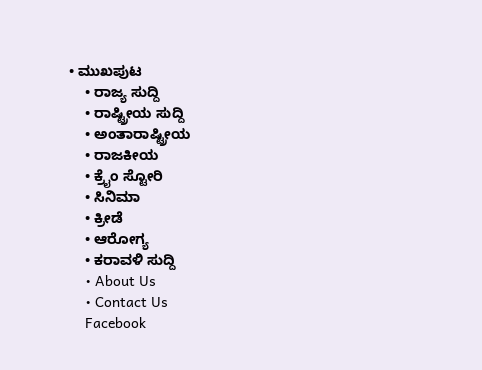• ಮುಖಪುಟ
    • ರಾಜ್ಯ ಸುದ್ದಿ
    • ರಾಷ್ಟ್ರೀಯ ಸುದ್ದಿ
    • ಅಂತಾರಾಷ್ಟ್ರೀಯ
    • ರಾಜಕೀಯ
    • ಕ್ರೈಂ ಸ್ಟೋರಿ
    • ಸಿನಿಮಾ
    • ಕ್ರೀಡೆ
    • ಆರೋಗ್ಯ
    • ಕರಾವಳಿ ಸುದ್ದಿ
    • About Us
    • Contact Us
    Facebook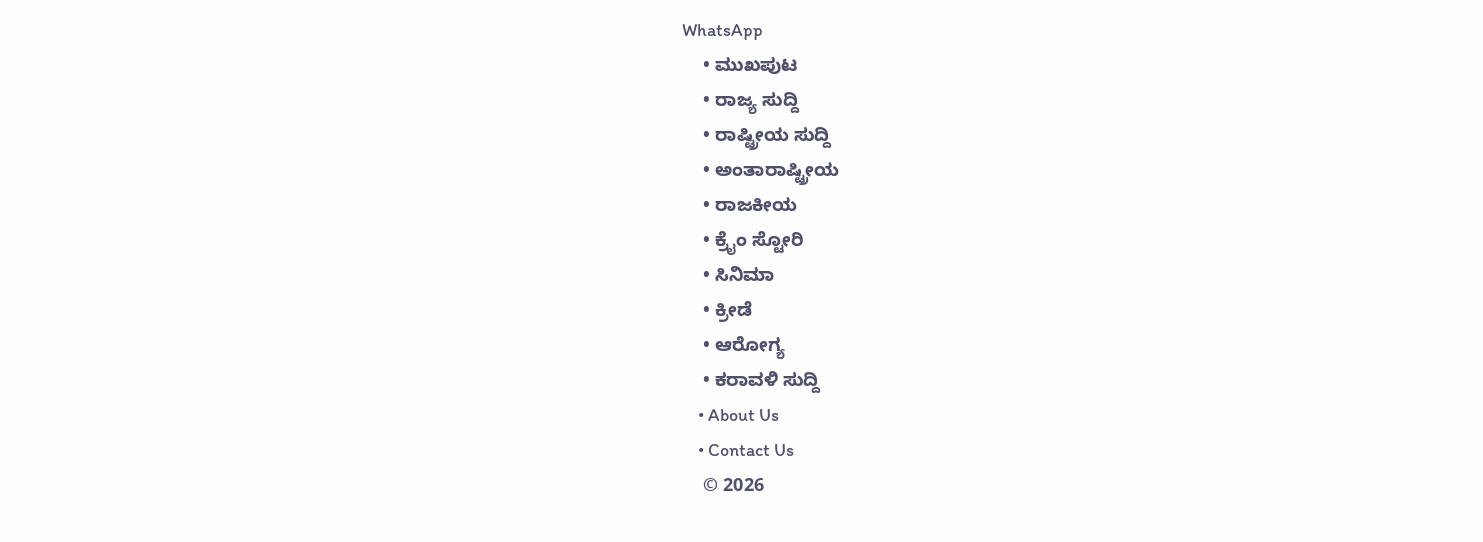WhatsApp
    • ಮುಖಪುಟ
    • ರಾಜ್ಯ ಸುದ್ದಿ
    • ರಾಷ್ಟ್ರೀಯ ಸುದ್ದಿ
    • ಅಂತಾರಾಷ್ಟ್ರೀಯ
    • ರಾಜಕೀಯ
    • ಕ್ರೈಂ ಸ್ಟೋರಿ
    • ಸಿನಿಮಾ
    • ಕ್ರೀಡೆ
    • ಆರೋಗ್ಯ
    • ಕರಾವಳಿ ಸುದ್ದಿ
    • About Us
    • Contact Us
    © 2026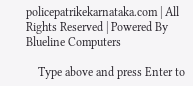policepatrikekarnataka.com | All Rights Reserved | Powered By Blueline Computers

    Type above and press Enter to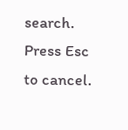search. Press Esc to cancel.